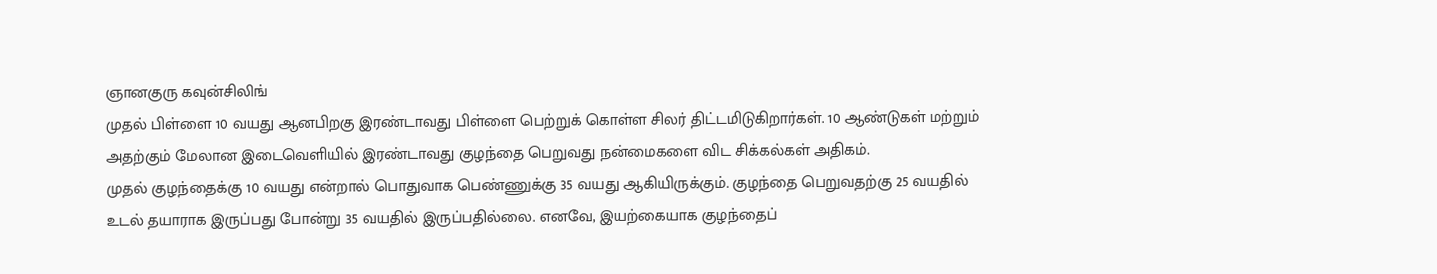ஞானகுரு கவுன்சிலிங்
முதல் பிள்ளை 10 வயது ஆனபிறகு இரண்டாவது பிள்ளை பெற்றுக் கொள்ள சிலர் திட்டமிடுகிறார்கள். 10 ஆண்டுகள் மற்றும் அதற்கும் மேலான இடைவெளியில் இரண்டாவது குழந்தை பெறுவது நன்மைகளை விட சிக்கல்கள் அதிகம்.
முதல் குழந்தைக்கு 10 வயது என்றால் பொதுவாக பெண்ணுக்கு 35 வயது ஆகியிருக்கும். குழந்தை பெறுவதற்கு 25 வயதில் உடல் தயாராக இருப்பது போன்று 35 வயதில் இருப்பதில்லை. எனவே, இயற்கையாக குழந்தைப்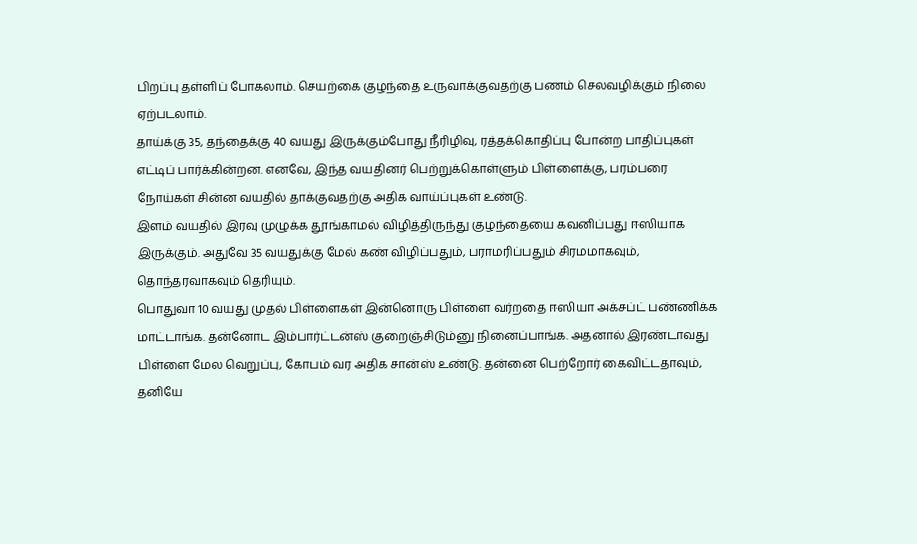பிறப்பு தள்ளிப் போகலாம். செயற்கை குழந்தை உருவாக்குவதற்கு பணம் செலவழிக்கும் நிலை ஏற்படலாம்.
தாய்க்கு 35, தந்தைக்கு 40 வயது இருக்கும்போது நீரிழிவு, ரத்தக்கொதிப்பு போன்ற பாதிப்புகள் எட்டிப் பார்க்கின்றன. எனவே, இந்த வயதினர் பெற்றுக்கொள்ளும் பிள்ளைக்கு, பரம்பரை நோய்கள் சின்ன வயதில் தாக்குவதற்கு அதிக வாய்ப்புகள் உண்டு.
இளம் வயதில் இரவு முழுக்க தூங்காமல் விழித்திருந்து குழந்தையை கவனிப்பது ஈஸியாக இருக்கும். அதுவே 35 வயதுக்கு மேல் கண் விழிப்பதும், பராமரிப்பதும் சிரமமாகவும், தொந்தரவாகவும் தெரியும்.
பொதுவா 10 வயது முதல் பிள்ளைகள் இன்னொரு பிள்ளை வர்றதை ஈஸியா அக்சப்ட் பண்ணிக்க மாட்டாங்க. தன்னோட இம்பார்ட்டன்ஸ் குறைஞ்சிடும்னு நினைப்பாங்க. அதனால் இரண்டாவது பிள்ளை மேல வெறுப்பு, கோபம் வர அதிக சான்ஸ் உண்டு. தன்னை பெற்றோர் கைவிட்டதாவும், தனியே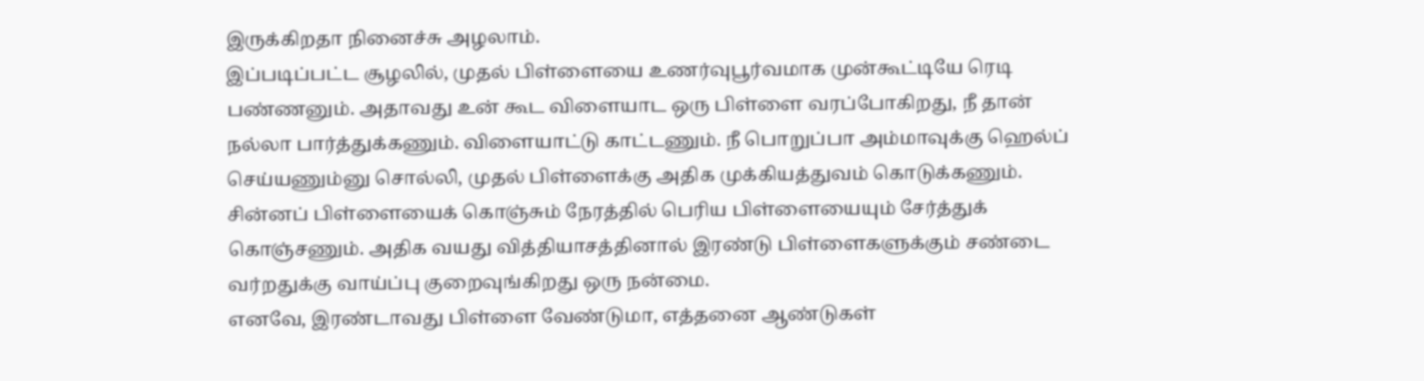இருக்கிறதா நினைச்சு அழலாம்.
இப்படிப்பட்ட சூழலில், முதல் பிள்ளையை உணர்வுபூர்வமாக முன்கூட்டியே ரெடி பண்ணனும். அதாவது உன் கூட விளையாட ஒரு பிள்ளை வரப்போகிறது, நீ தான் நல்லா பார்த்துக்கணும். விளையாட்டு காட்டணும். நீ பொறுப்பா அம்மாவுக்கு ஹெல்ப் செய்யணும்னு சொல்லி, முதல் பிள்ளைக்கு அதிக முக்கியத்துவம் கொடுக்கணும்.
சின்னப் பிள்ளையைக் கொஞ்சும் நேரத்தில் பெரிய பிள்ளையையும் சேர்த்துக் கொஞ்சணும். அதிக வயது வித்தியாசத்தினால் இரண்டு பிள்ளைகளுக்கும் சண்டை வர்றதுக்கு வாய்ப்பு குறைவுங்கிறது ஒரு நன்மை.
எனவே, இரண்டாவது பிள்ளை வேண்டுமா, எத்தனை ஆண்டுகள்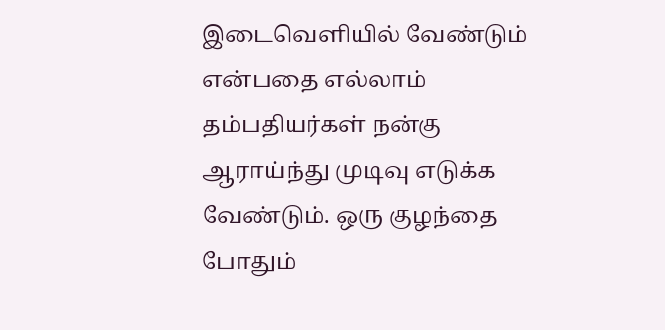இடைவெளியில் வேண்டும் என்பதை எல்லாம் தம்பதியர்கள் நன்கு ஆராய்ந்து முடிவு எடுக்க வேண்டும். ஒரு குழந்தை போதும்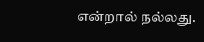என்றால் நல்லது.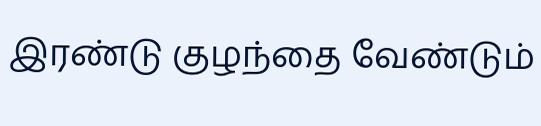இரண்டு குழந்தை வேண்டும்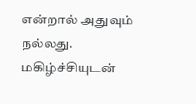என்றால் அதுவும் நல்லது. மகிழ்ச்சியுடன்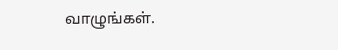வாழுங்கள்.